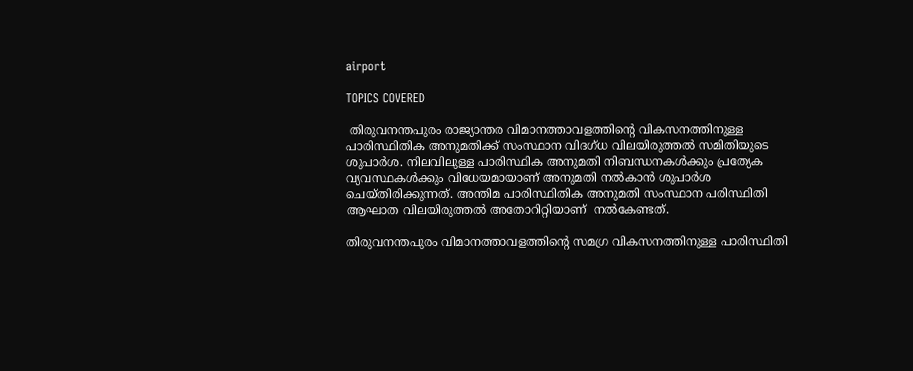airport

TOPICS COVERED

 തിരുവനന്തപുരം രാജ്യാന്തര വിമാനത്താവളത്തിന്‍റെ വികസനത്തിനുള്ള  പാരിസ്ഥിതിക അനുമതിക്ക് സംസ്ഥാന വിദഗ്ധ വിലയിരുത്തൽ സമിതിയുടെ ശുപാർശ. നിലവിലുള്ള പാരിസ്ഥിക അനുമതി നിബന്ധനകൾക്കും പ്രത്യേക വ്യവസ്ഥകൾക്കും വിധേയമായാണ് അനുമതി നൽകാൻ ശുപാർശ ചെയ്തിരിക്കുന്നത്. അന്തിമ പാരിസ്ഥിതിക അനുമതി സംസ്ഥാന പരിസ്ഥിതി ആഘാത വിലയിരുത്തൽ അതോറിറ്റിയാണ്  നൽകേണ്ടത്.

തിരുവനന്തപുരം വിമാനത്താവളത്തിന്‍റെ സമഗ്ര വികസനത്തിനുള്ള പാരിസ്ഥിതി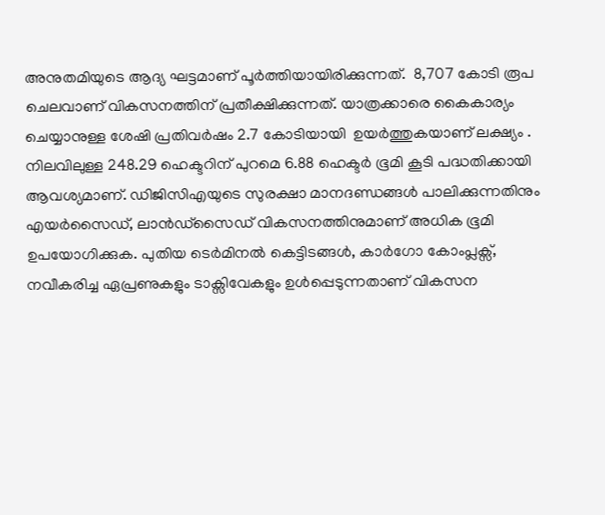അനുതമിയുടെ ആദ്യ ഘട്ടമാണ് പൂര്‍ത്തിയായിരിക്കുന്നത്.  8,707 കോടി രൂപ ചെലവാണ് വികസനത്തിന് പ്രതീക്ഷിക്കുന്നത്. യാത്രക്കാരെ കൈകാര്യം ചെയ്യാനുള്ള ശേഷി പ്രതിവർഷം 2.7 കോടിയായി  ഉയർത്തുകയാണ് ലക്ഷ്യം . നിലവിലുള്ള 248.29 ഹെക്ടറിന് പുറമെ 6.88 ഹെക്ടർ ഭൂമി കൂടി പദ്ധതിക്കായി ആവശ്യമാണ്. ഡിജിസിഎയുടെ സുരക്ഷാ മാനദണ്ഡങ്ങൾ പാലിക്കുന്നതിനും എയർസൈഡ്, ലാൻഡ്‌സൈഡ് വികസനത്തിനുമാണ് അധിക ഭൂമി ഉപയോഗിക്കുക. പുതിയ ടെർമിനൽ കെട്ടിടങ്ങൾ, കാർഗോ കോംപ്ലക്സ്, നവീകരിച്ച ഏപ്രണുകളും ടാക്സിവേകളും ഉൾപ്പെടുന്നതാണ് വികസന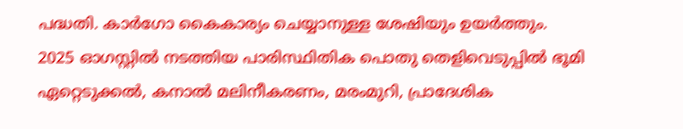പദ്ധതി. കാർഗോ കൈകാര്യം ചെയ്യാനുള്ള ശേഷിയും ഉയർത്തും.  2025 ഓഗസ്റ്റിൽ നടത്തിയ പാരിസ്ഥിതിക പൊതു തെളിവെടുപ്പിൽ ഭൂമി ഏറ്റെടുക്കൽ, കനാൽ മലിനീകരണം, മരംമുറി, പ്രാദേശിക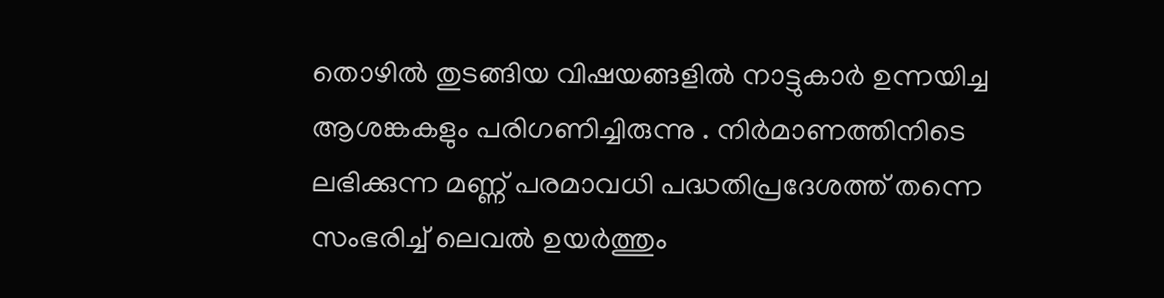തൊഴിൽ തുടങ്ങിയ വിഷയങ്ങളിൽ നാട്ടുകാർ ഉന്നയിച്ച ആശങ്കകളും പരിഗണിച്ചിരുന്നു . നിർമാണത്തിനിടെ ലഭിക്കുന്ന മണ്ണ് പരമാവധി പദ്ധതിപ്രദേശത്ത് തന്നെ സംഭരിച്ച് ലെവൽ ഉയർത്തും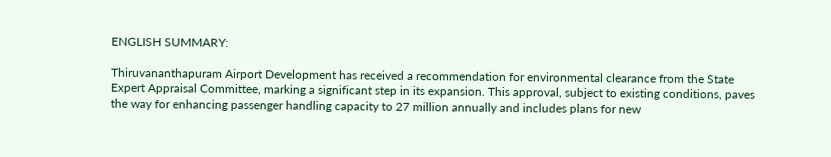ENGLISH SUMMARY:

Thiruvananthapuram Airport Development has received a recommendation for environmental clearance from the State Expert Appraisal Committee, marking a significant step in its expansion. This approval, subject to existing conditions, paves the way for enhancing passenger handling capacity to 27 million annually and includes plans for new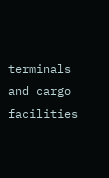terminals and cargo facilities